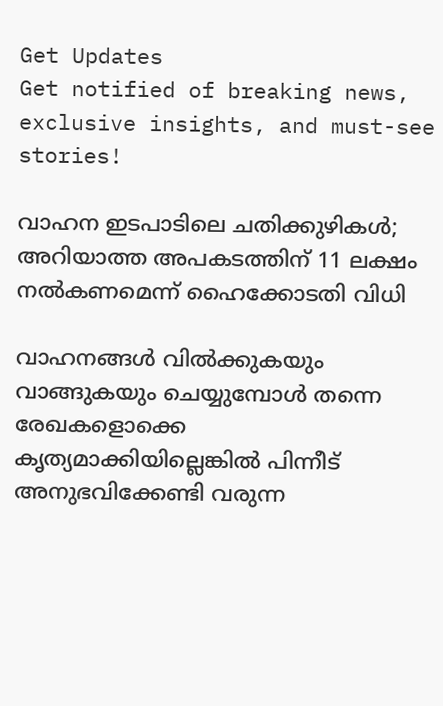Get Updates
Get notified of breaking news, exclusive insights, and must-see stories!

വാഹന ഇടപാടിലെ ചതിക്കുഴികള്‍; അറിയാത്ത അപകടത്തിന് 11 ലക്ഷം നല്‍കണമെന്ന് ഹൈക്കോടതി വിധി

വാഹനങ്ങള്‍ വില്‍ക്കുകയും വാങ്ങുകയും ചെയ്യുമ്പോള്‍ തന്നെ രേഖകളൊക്കെ കൃത്യമാക്കിയില്ലെങ്കില്‍ പിന്നീട് അനുഭവിക്കേണ്ടി വരുന്ന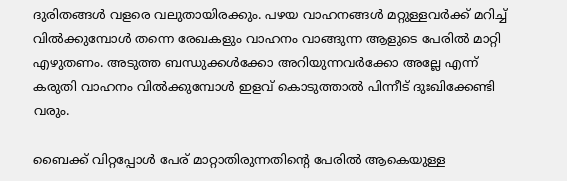ദുരിതങ്ങള്‍ വളരെ വലുതായിരക്കും. പഴയ വാഹനങ്ങള്‍ മറ്റുള്ളവര്‍ക്ക് മറിച്ച് വില്‍ക്കുമ്പോള്‍ തന്നെ രേഖകളും വാഹനം വാങ്ങുന്ന ആളുടെ പേരില്‍ മാറ്റി എഴുതണം. അടുത്ത ബന്ധുക്കള്‍ക്കോ അറിയുന്നവര്‍ക്കോ അല്ലേ എന്ന് കരുതി വാഹനം വില്‍ക്കുമ്പോള്‍ ഇളവ് കൊടുത്താല്‍ പിന്നീട് ദുഃഖിക്കേണ്ടി വരും.

ബൈക്ക് വിറ്റപ്പോള്‍ പേര് മാറ്റാതിരുന്നതിന്റെ പേരില്‍ ആകെയുള്ള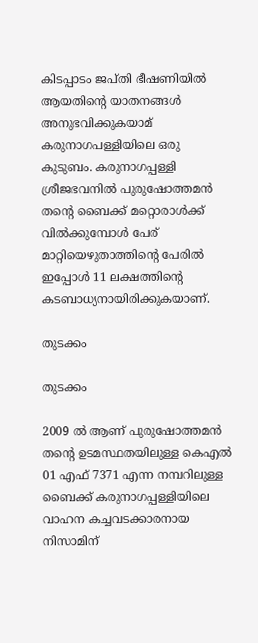കിടപ്പാടം ജപ്തി ഭീഷണിയില്‍ ആയതിന്റെ യാതനങ്ങള്‍ അനുഭവിക്കുകയാമ് കരുനാഗപള്ളിയിലെ ഒരു കുടുബം. കരുനാഗപ്പള്ളി ശ്രീജഭവനില്‍ പുരുഷോത്തമന്‍ തന്റെ ബൈക്ക് മറ്റൊരാള്‍ക്ക് വില്‍ക്കുമ്പോള്‍ പേര് മാറ്റിയെഴുതാത്തിന്റെ പേരില്‍ ഇപ്പോള്‍ 11 ലക്ഷത്തിന്റെ കടബാധ്യനായിരിക്കുകയാണ്.

തുടക്കം

തുടക്കം

2009 ല്‍ ആണ് പുരുഷോത്തമന്‍ തന്റെ ഉടമസ്ഥതയിലുള്ള കെഎല്‍ 01 എഫ് 7371 എന്ന നമ്പറിലുള്ള ബൈക്ക് കരുനാഗപ്പള്ളിയിലെ വാഹന കച്ചവടക്കാരനായ നിസാമിന്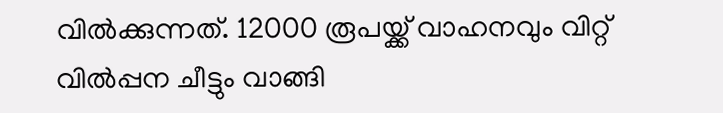വില്‍ക്കുന്നത്. 12000 രൂപയ്ക്ക് വാഹനവും വിറ്റ് വില്‍പ്പന ചീട്ടും വാങ്ങി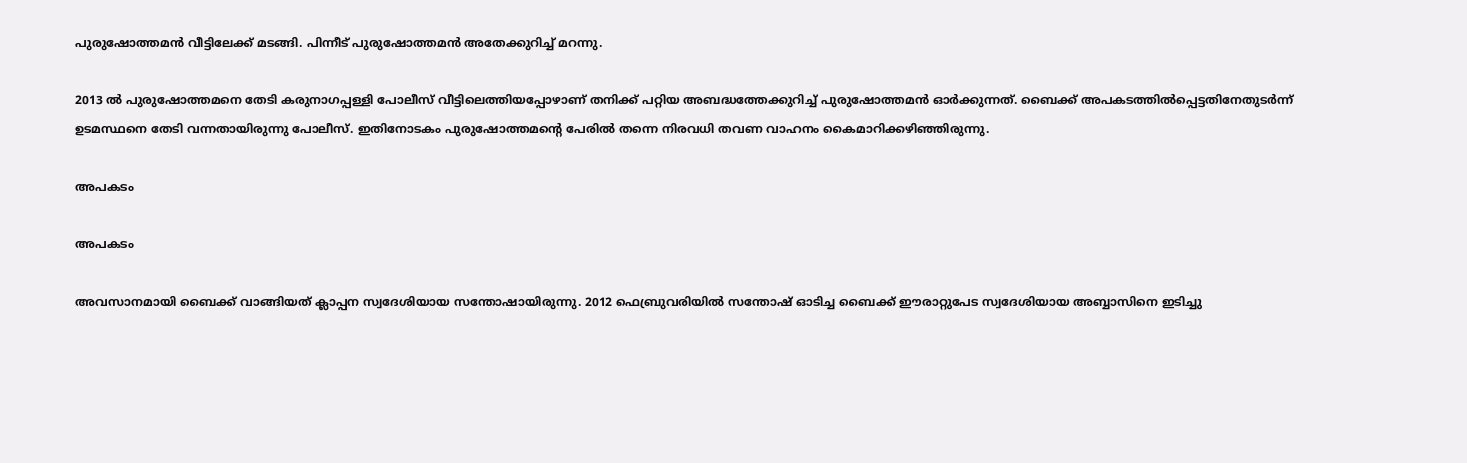പുരുഷോത്തമന്‍ വീട്ടിലേക്ക് മടങ്ങി. പിന്നീട് പുരുഷോത്തമന്‍ അതേക്കുറിച്ച് മറന്നു.

2013 ല്‍ പുരുഷോത്തമനെ തേടി കരുനാഗപ്പള്ളി പോലീസ് വീട്ടിലെത്തിയപ്പോഴാണ് തനിക്ക് പറ്റിയ അബദ്ധത്തേക്കുറിച്ച് പുരുഷോത്തമന്‍ ഓര്‍ക്കുന്നത്. ബൈക്ക് അപകടത്തില്‍പ്പെട്ടതിനേതുടര്‍ന്ന് ഉടമസ്ഥനെ തേടി വന്നതായിരുന്നു പോലീസ്. ഇതിനോടകം പുരുഷോത്തമന്റെ പേരില്‍ തന്നെ നിരവധി തവണ വാഹനം കൈമാറിക്കഴിഞ്ഞിരുന്നു.

അപകടം

അപകടം

അവസാനമായി ബൈക്ക് വാങ്ങിയത് ക്ലാപ്പന സ്വദേശിയായ സന്തോഷായിരുന്നു. 2012 ഫെബ്രുവരിയില്‍ സന്തോഷ് ഓടിച്ച ബൈക്ക് ഈരാറ്റുപേട സ്വദേശിയായ അബ്ബാസിനെ ഇടിച്ചു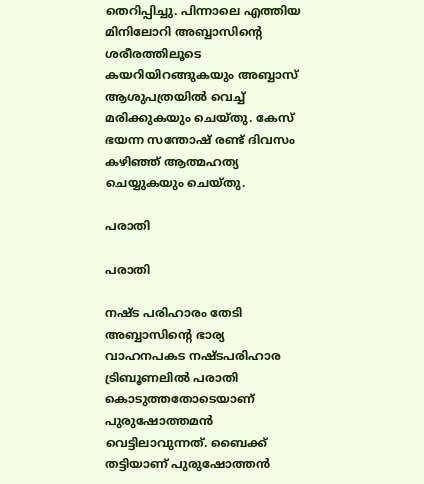തെറിപ്പിച്ചു. പിന്നാലെ എത്തിയ മിനിലോറി അബ്ബാസിന്റെ ശരീരത്തിലൂടെ കയറിയിറങ്ങുകയും അബ്ബാസ് ആശുപത്രയില്‍ വെച്ച് മരിക്കുകയും ചെയ്തു. കേസ് ഭയന്ന സന്തോഷ് രണ്ട് ദിവസം കഴിഞ്ഞ് ആത്മഹത്യ ചെയ്യുകയും ചെയ്തു.

പരാതി

പരാതി

നഷ്ട പരിഹാരം തേടി അബ്ബാസിന്റെ ഭാര്യ വാഹനപകട നഷ്ടപരിഹാര ട്രിബൂണലില്‍ പരാതി കൊടുത്തതോടെയാണ് പുരുഷോത്തമന്‍ വെട്ടിലാവുന്നത്. ബൈക്ക് തട്ടിയാണ് പുരുഷോത്തന്‍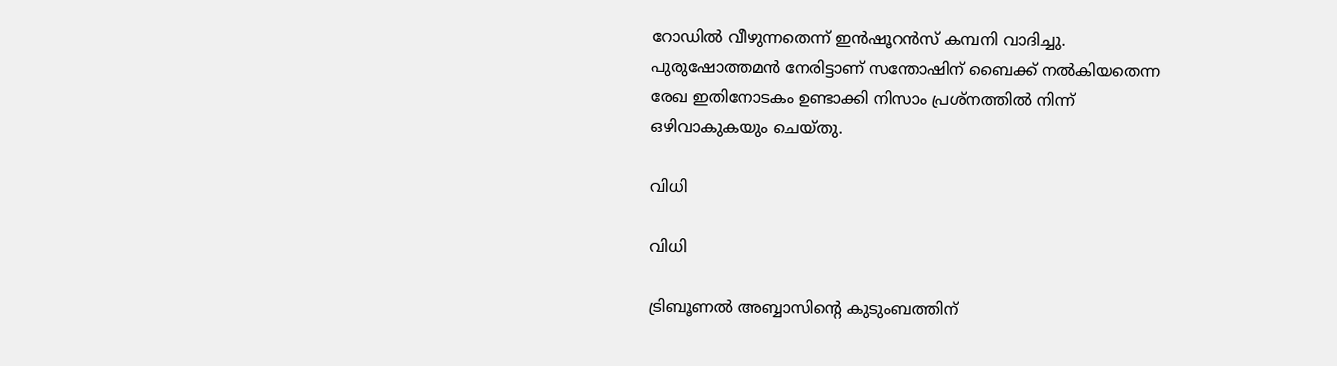റോഡില്‍ വീഴുന്നതെന്ന് ഇന്‍ഷൂറന്‍സ് കമ്പനി വാദിച്ചു. പുരുഷോത്തമന്‍ നേരിട്ടാണ് സന്തോഷിന് ബൈക്ക് നല്‍കിയതെന്ന രേഖ ഇതിനോടകം ഉണ്ടാക്കി നിസാം പ്രശ്‌നത്തില്‍ നിന്ന് ഒഴിവാകുകയും ചെയ്തു.

വിധി

വിധി

ട്രിബൂണല്‍ അബ്ബാസിന്റെ കുടുംബത്തിന്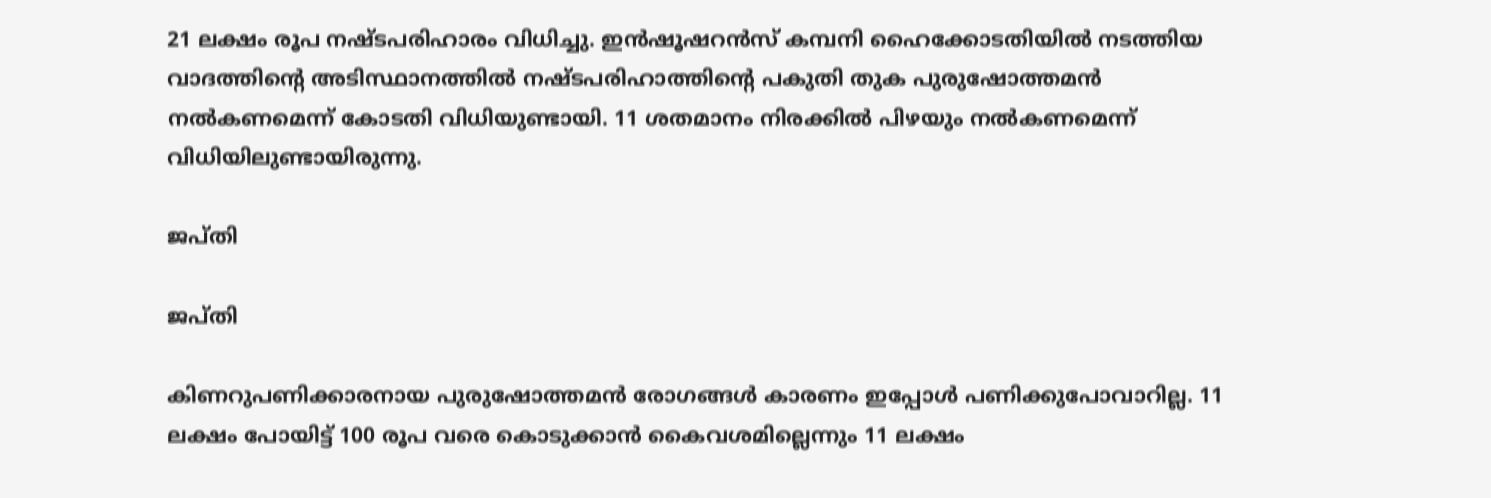21 ലക്ഷം രൂപ നഷ്ടപരിഹാരം വിധിച്ചു. ഇന്‍ഷൂഷറന്‍സ് കമ്പനി ഹൈക്കോടതിയില്‍ നടത്തിയ വാദത്തിന്റെ അടിസ്ഥാനത്തില്‍ നഷ്ടപരിഹാത്തിന്റെ പകുതി തുക പുരുഷോത്തമന്‍ നല്‍കണമെന്ന് കോടതി വിധിയുണ്ടായി. 11 ശതമാനം നിരക്കില്‍ പിഴയും നല്‍കണമെന്ന് വിധിയിലുണ്ടായിരുന്നു.

ജപ്തി

ജപ്തി

കിണറുപണിക്കാരനായ പുരുഷോത്തമന്‍ രോഗങ്ങള്‍ കാരണം ഇപ്പോള്‍ പണിക്കുപോവാറില്ല. 11 ലക്ഷം പോയിട്ട് 100 രൂപ വരെ കൊടുക്കാന്‍ കൈവശമില്ലെന്നും 11 ലക്ഷം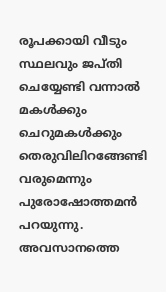രൂപക്കായി വീടും സ്ഥലവും ജപ്തി ചെയ്യേണ്ടി വന്നാല്‍ മകള്‍ക്കും ചെറുമകള്‍ക്കും തെരുവിലിറങ്ങേണ്ടി വരുമെന്നും പുരോഷോത്തമന്‍ പറയുന്നു. അവസാനത്തെ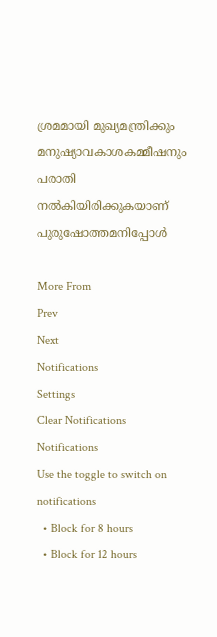ശ്രമമായി മുഖ്യമന്ത്രിക്കും മനുഷ്യാവകാശകമ്മീഷനും പരാതി നല്‍കിയിരിക്കുകയാണ് പുരുഷോത്തമനിപ്പോള്‍

More From
Prev
Next
Notifications
Settings
Clear Notifications
Notifications
Use the toggle to switch on notifications
  • Block for 8 hours
  • Block for 12 hours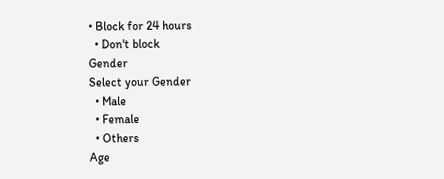• Block for 24 hours
  • Don't block
Gender
Select your Gender
  • Male
  • Female
  • Others
Age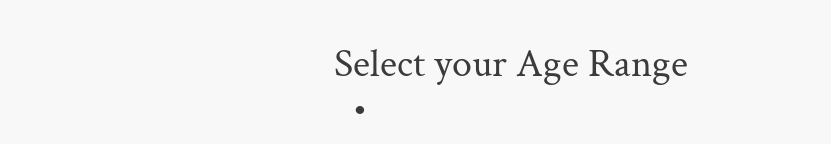Select your Age Range
  •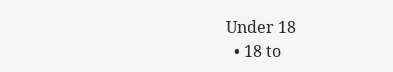Under 18
  • 18 to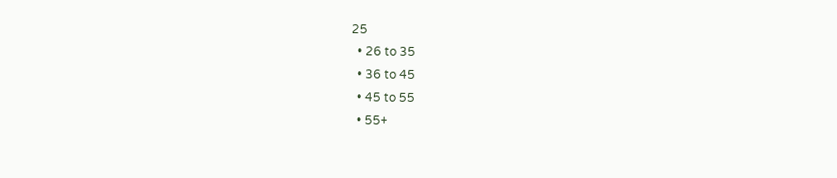25
  • 26 to 35
  • 36 to 45
  • 45 to 55
  • 55+